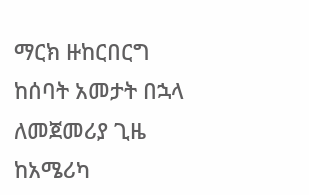ማርክ ዙከርበርግ ከሰባት አመታት በኋላ ለመጀመሪያ ጊዜ ከአሜሪካ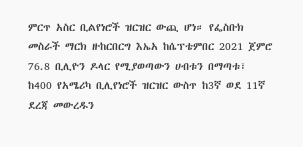ምርጥ አስር ቢልየነሮች ዝርዝር ውጪ ሆነ። የፌስቡክ መስራች ማርክ ዙከርበርግ እኤአ ከሴፕቴምበር 2021 ጀምሮ 76.8 ቢሊዮን ዶላር የሚያወጣውን ሀብቱን በማጣቱ፣ ከ400 የአሜሪካ ቢሊየነሮች ዝርዝር ውስጥ ከ3ኛ ወደ 11ኛ ደረጃ መውረዱን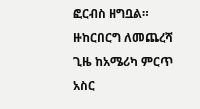ፎርብስ ዘግቧል። ዙከርበርግ ለመጨረሻ ጊዜ ከአሜሪካ ምርጥ አስር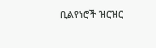ቢልየነሮች ዝርዝር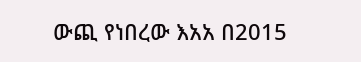ውጪ የነበረው እአአ በ2015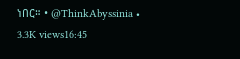ነበር። • @ThinkAbyssinia • 3.3K views16:45